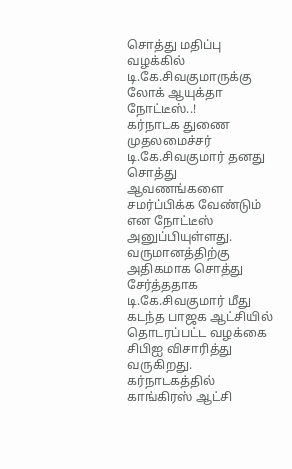சொத்து மதிப்பு வழக்கில் டி.கே.சிவகுமாருக்கு லோக் ஆயுக்தா நோட்டீஸ்..!
கர்நாடக துணை முதலமைச்சர் டி.கே.சிவகுமார் தனது சொத்து ஆவணங்களை சமர்ப்பிக்க வேண்டும் என நோட்டீஸ் அனுப்பியுள்ளது. வருமானத்திற்கு அதிகமாக சொத்து சேர்த்ததாக டி.கே.சிவகுமார் மீது கடந்த பாஜக ஆட்சியில் தொடரப்பட்ட வழக்கை சிபிஐ விசாரித்து வருகிறது.
கர்நாடகத்தில் காங்கிரஸ் ஆட்சி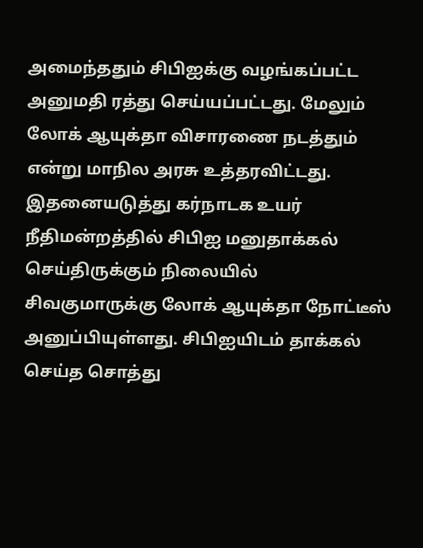அமைந்ததும் சிபிஐக்கு வழங்கப்பட்ட அனுமதி ரத்து செய்யப்பட்டது. மேலும் லோக் ஆயுக்தா விசாரணை நடத்தும் என்று மாநில அரசு உத்தரவிட்டது.
இதனையடுத்து கர்நாடக உயர் நீதிமன்றத்தில் சிபிஐ மனுதாக்கல் செய்திருக்கும் நிலையில் சிவகுமாருக்கு லோக் ஆயுக்தா நோட்டீஸ் அனுப்பியுள்ளது. சிபிஐயிடம் தாக்கல் செய்த சொத்து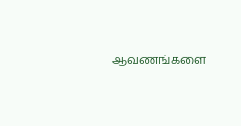ஆவணங்களை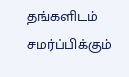தங்களிடம் சமர்ப்பிக்கும்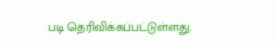படி தெரிவிக்கப்பட்டுள்ளது.